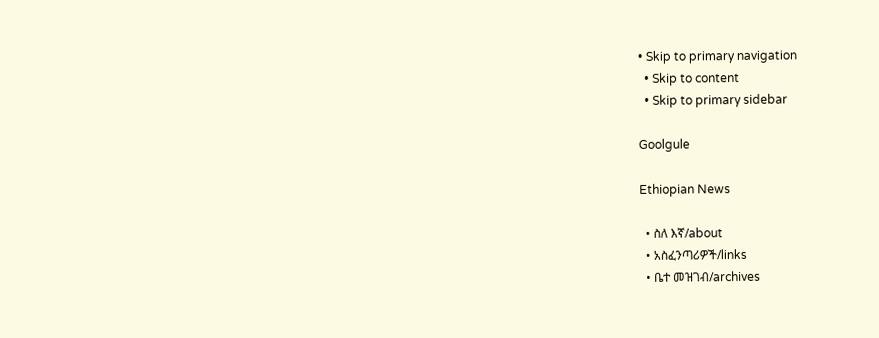• Skip to primary navigation
  • Skip to content
  • Skip to primary sidebar

Goolgule

Ethiopian News

  • ስለ እኛ/about
  • አስፈንጣሪዎች/links
  • ቤተ መዝገብ/archives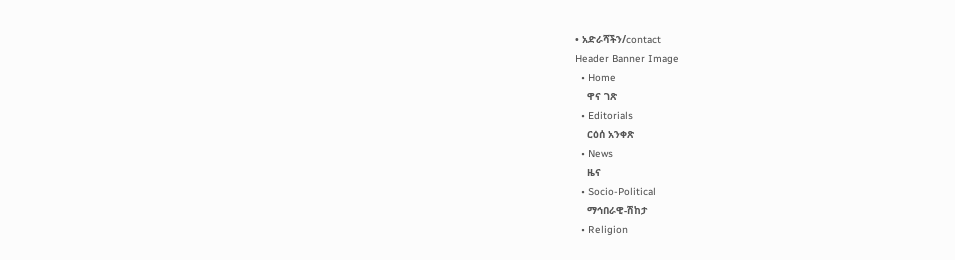• አድራሻችን/contact
Header Banner Image
  • Home
    ዋና ገጽ
  • Editorials
    ርዕሰ አንቀጽ
  • News
    ዜና
  • Socio-Political
    ማኅበራዊ-ሽከታ
  • Religion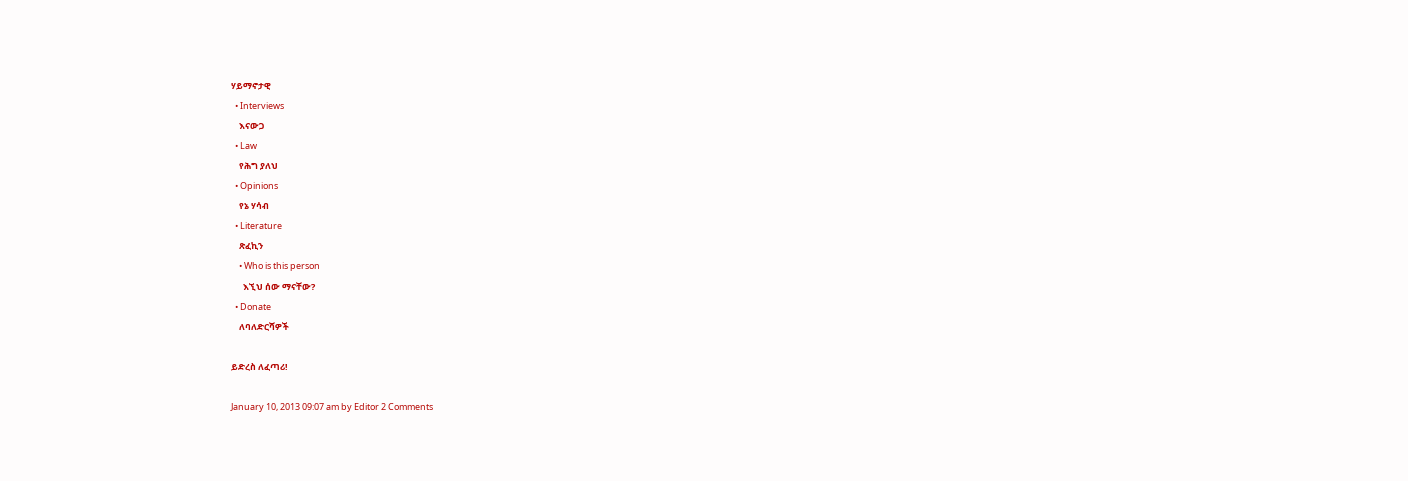ሃይማኖታዊ
  • Interviews
    እናውጋ
  • Law
    የሕግ ያለህ
  • Opinions
    የኔ ሃሳብ
  • Literature
    ጽፈኪን
    • Who is this person
      እኚህ ሰው ማናቸው?
  • Donate
    ለባለድርሻዎች

ይድረስ ለፈጣሪ!

January 10, 2013 09:07 am by Editor 2 Comments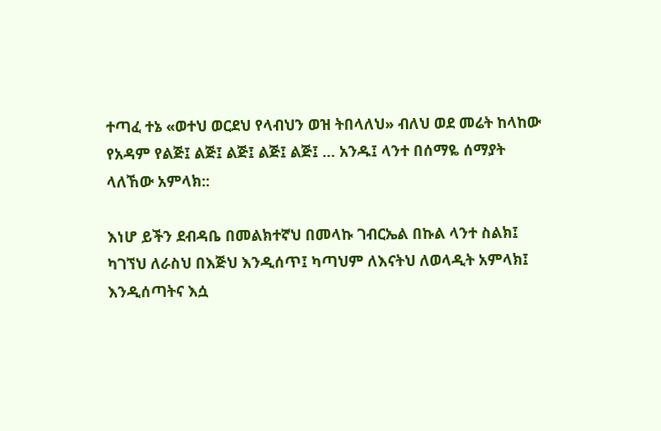ተጣፈ ተኔ «ወተህ ወርደህ የላብህን ወዝ ትበላለህ» ብለህ ወደ መሬት ከላከው የአዳም የልጅ፤ ልጅ፤ ልጅ፤ ልጅ፤ ልጅ፤ … አንዱ፤ ላንተ በሰማዬ ሰማያት ላለኸው አምላክ::

እነሆ ይችን ደብዳቤ በመልክተኛህ በመላኩ ገብርኤል በኩል ላንተ ስልክ፤ ካገኘህ ለራስህ በእጅህ እንዲሰጥ፤ ካጣህም ለእናትህ ለወላዲት አምላክ፤ እንዲሰጣትና እሷ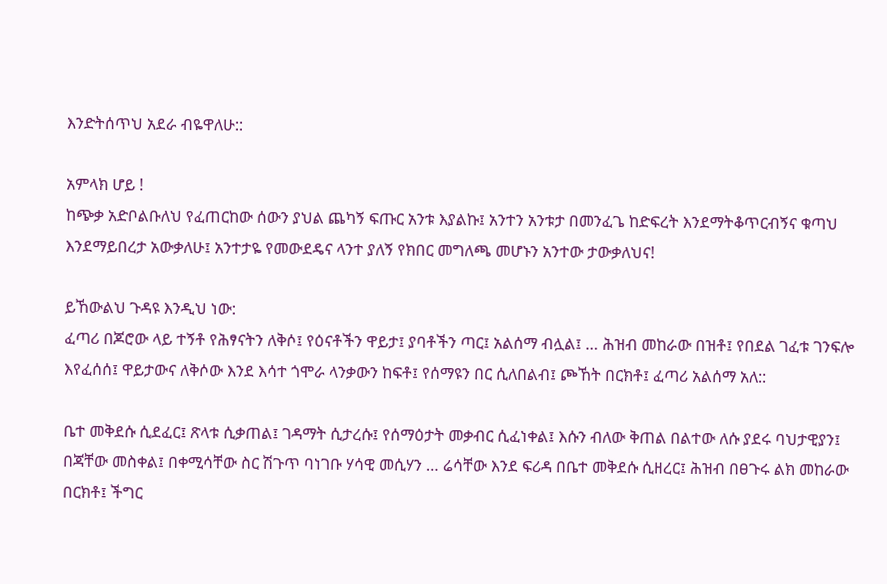እንድትሰጥህ አደራ ብዬዋለሁ::

አምላክ ሆይ !
ከጭቃ አድቦልቡለህ የፈጠርከው ሰውን ያህል ጨካኝ ፍጡር አንቱ እያልኩ፤ አንተን አንቱታ በመንፈጌ ከድፍረት እንደማትቆጥርብኝና ቁጣህ እንደማይበረታ አውቃለሁ፤ አንተታዬ የመውደዴና ላንተ ያለኝ የክበር መግለጫ መሆኑን አንተው ታውቃለህና!

ይኸውልህ ጉዳዩ እንዲህ ነው:
ፈጣሪ በጆሮው ላይ ተኝቶ የሕፃናትን ለቅሶ፤ የዕናቶችን ዋይታ፤ ያባቶችን ጣር፤ አልሰማ ብሏል፤ … ሕዝብ መከራው በዝቶ፤ የበደል ገፈቱ ገንፍሎ እየፈሰሰ፤ ዋይታውና ለቅሶው እንደ እሳተ ጎሞራ ላንቃውን ከፍቶ፤ የሰማዩን በር ሲለበልብ፤ ጮኸት በርክቶ፤ ፈጣሪ አልሰማ አለ::

ቤተ መቅደሱ ሲደፈር፤ ጽላቱ ሲቃጠል፤ ገዳማት ሲታረሱ፤ የሰማዕታት መቃብር ሲፈነቀል፤ እሱን ብለው ቅጠል በልተው ለሱ ያደሩ ባህታዊያን፤ በጃቸው መስቀል፤ በቀሚሳቸው ስር ሽጉጥ ባነገቡ ሃሳዊ መሲሃን … ሬሳቸው እንደ ፍሪዳ በቤተ መቅደሱ ሲዘረር፤ ሕዝብ በፀጉሩ ልክ መከራው በርክቶ፤ ችግር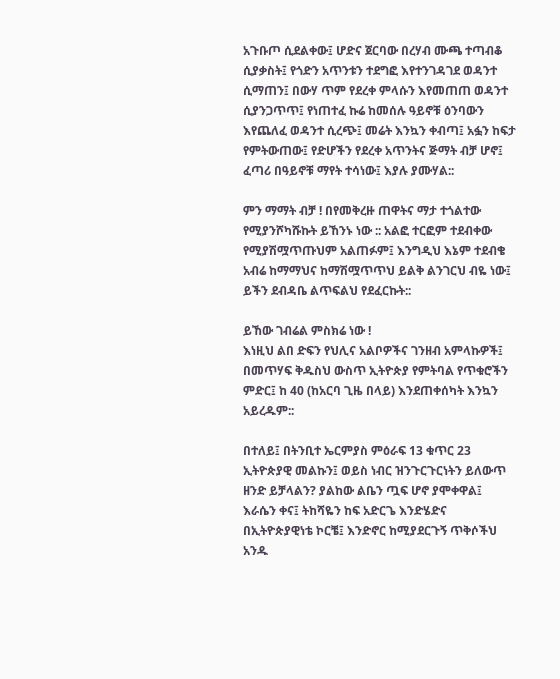አጉቡጦ ሲደልቀው፤ ሆድና ጀርባው በረሃብ ሙጫ ተጣብቆ ሲያቃስት፤ የጎድን አጥንቱን ተደግፎ እየተንገዳገደ ወዳንተ ሲማጠን፤ በውሃ ጥም የደረቀ ምላሱን እየመጠጠ ወዳንተ ሲያንጋጥጥ፤ የነጠተፈ ኩሬ ከመሰሉ ዓይኖቹ ዕንባውን እየጨለፈ ወዳንተ ሲረጭ፤ መሬት እንኳን ቀብጣ፤ አፏን ከፍታ የምትውጠው፤ የድሆችን የደረቀ አጥንትና ጅማት ብቻ ሆኖ፤ ፈጣሪ በዓይኖቹ ማየት ተሳነው፤ እያሉ ያሙሃል::

ምን ማማት ብቻ ! በየመቅረዙ ጠዋትና ማታ ተጎልተው የሚያንሾካሹኩት ይኸንኑ ነው :: አልፎ ተርፎም ተደብቀው የሚያሽሟጥጡህም አልጠፉም፤ እንግዲህ እኔም ተደብቄ አብሬ ከማማህና ከማሽሟጥጥህ ይልቅ ልንገርህ ብዬ ነው፤ ይችን ደብዳቤ ልጥፍልህ የደፈርኩት::

ይኸው ገብሬል ምስክሬ ነው !
እነዚህ ልበ ድፍን የህሊና አልቦዎችና ገንዘብ አምላኩዎች፤ በመጥሃፍ ቅዱስህ ውስጥ ኢትዮጵያ የምትባል የጥቁሮችን ምድር፤ ከ 40 (ከአርባ ጊዜ በላይ) እንደጠቀሰካት እንኳን አይረዱም::

በተለይ፤ በትንቢተ ኤርምያስ ምዕራፍ 13 ቁጥር 23 ኢትዮጵያዊ መልኩን፤ ወይስ ነብር ዝንጉርጉርነትን ይለውጥ ዘንድ ይቻላልን? ያልከው ልቤን ጧፍ ሆኖ ያሞቀዋል፤ እራሴን ቀና፤ ትከሻዬን ከፍ አድርጌ እንድሄድና በኢትዮጵያዊነቴ ኮርቼ፤ እንድኖር ከሚያደርጉኝ ጥቅሶችህ አንዱ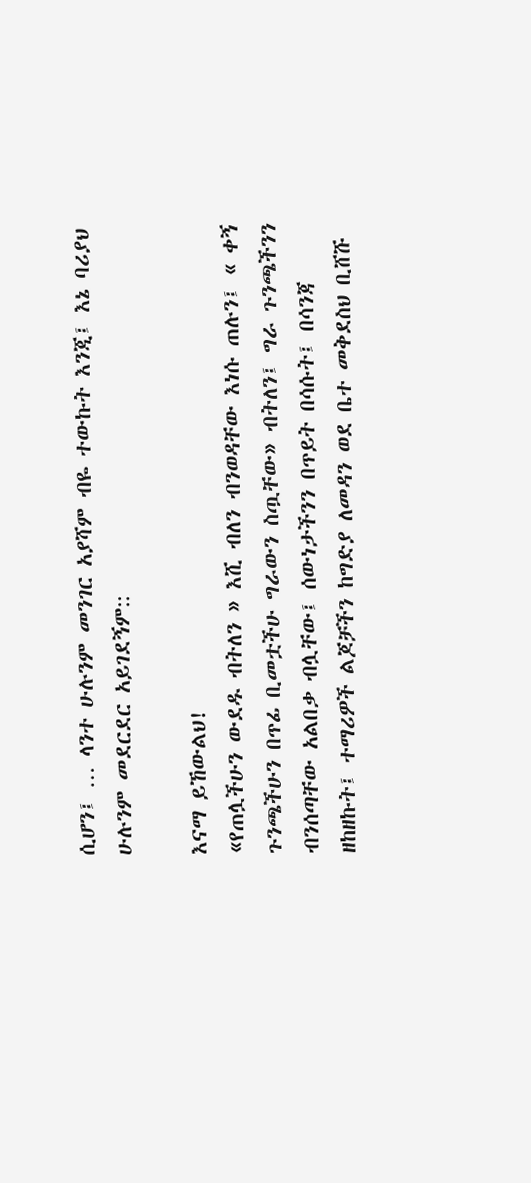ሲሆን፤ … ላንተ ሁሉንም መንገር አያሻም ብዬ ተውኩት እንጂ፤ እኔ ባሪያህ ሁሉንም መደርደር አይገደኝም::

እናማ ይኸውልህ!
«የጠሏችሁን ውደዱ ብትለን » እሺ ብለን ብንወዳቸው እነሱ ጠሉን፤ « ቀኝ ጉንጫችሁን በጥፊ ቢመቷችሁ ግራውን ስጧቸው» ብትለን፤ ግራ ጉንጫችንን ብንሰጣቸው አልበቃ ብሏቸው፤ ሰውነታችንን በጥይት በሳሱት፤ በሳንጃ ዘከዘኩት፤ ተማሪዎች ልጆቻችን ከግድያ ለመዳን ወደ ቤተ መቅደስህ ቢሸሹ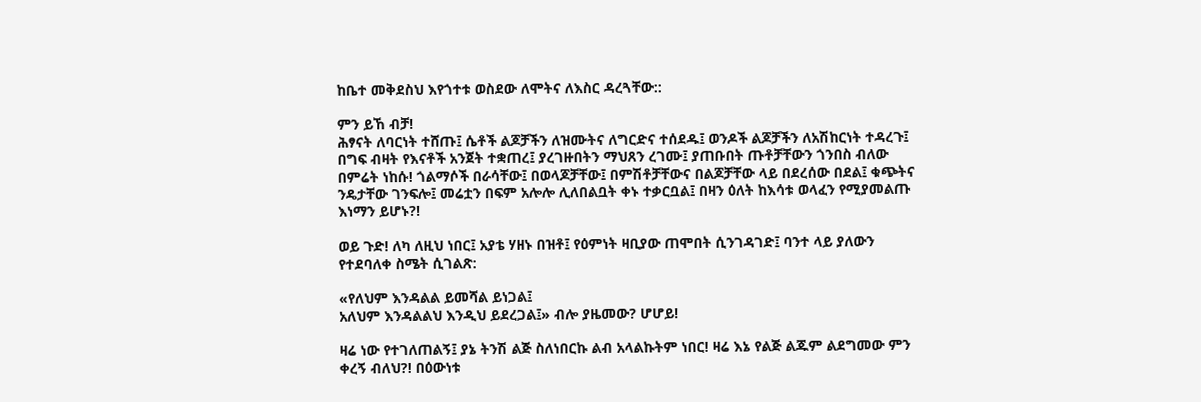ከቤተ መቅደስህ እየጎተቱ ወስደው ለሞትና ለእስር ዳረጓቸው::

ምን ይኸ ብቻ!
ሕፃናት ለባርነት ተሸጡ፤ ሴቶች ልጆቻችን ለዝሙትና ለግርድና ተሰደዱ፤ ወንዶች ልጆቻችን ለአሽከርነት ተዳረጉ፤ በግፍ ብዛት የእናቶች አንጀት ተቋጠረ፤ ያረገዙበትን ማህጸን ረገሙ፤ ያጠቡበት ጡቶቻቸውን ጎንበስ ብለው በምሬት ነከሱ! ጎልማሶች በራሳቸው፤ በወላጆቻቸው፤ በምሽቶቻቸውና በልጆቻቸው ላይ በደረሰው በደል፤ ቁጭትና ንዴታቸው ገንፍሎ፤ መሬቷን በፍም አሎሎ ሊለበልቧት ቀኑ ተቃርቧል፤ በዛን ዕለት ከእሳቱ ወላፈን የሚያመልጡ እነማን ይሆኑ?!

ወይ ጉድ! ለካ ለዚህ ነበር፤ አያቴ ሃዘኑ በዝቶ፤ የዕምነት ዛቢያው ጠሞበት ሲንገዳገድ፤ ባንተ ላይ ያለውን የተደባለቀ ስሜት ሲገልጽ:

«የለህም እንዳልል ይመሻል ይነጋል፤
አለህም እንዳልልህ እንዲህ ይደረጋል፤» ብሎ ያዜመው? ሆሆይ!

ዛሬ ነው የተገለጠልኝ፤ ያኔ ትንሽ ልጅ ስለነበርኩ ልብ አላልኩትም ነበር! ዛሬ እኔ የልጅ ልጁም ልደግመው ምን ቀረኝ ብለህ?! በዕውነቱ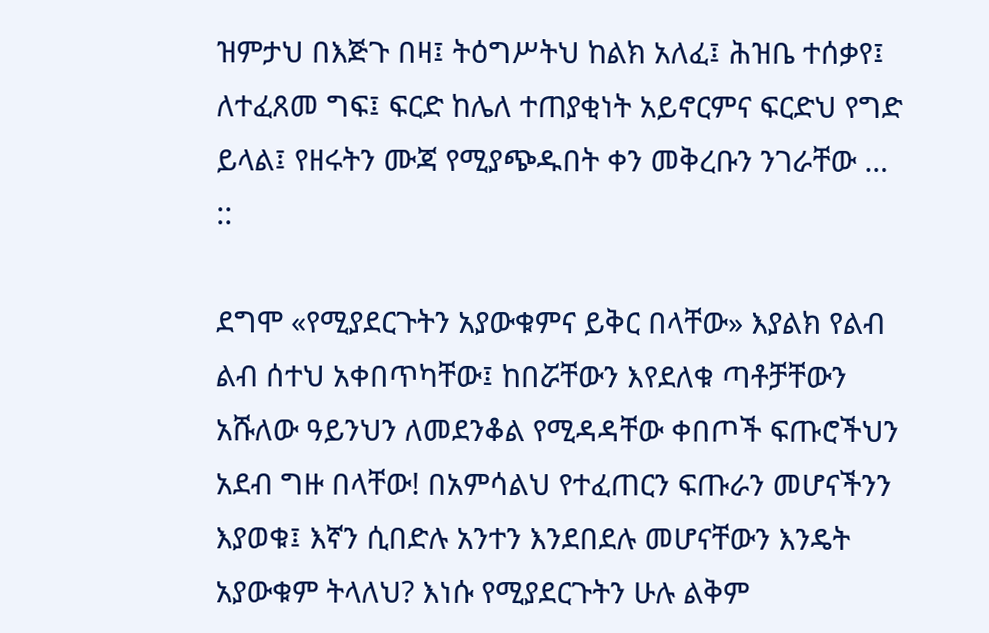ዝምታህ በእጅጉ በዛ፤ ትዕግሥትህ ከልክ አለፈ፤ ሕዝቤ ተሰቃየ፤ ለተፈጸመ ግፍ፤ ፍርድ ከሌለ ተጠያቂነት አይኖርምና ፍርድህ የግድ ይላል፤ የዘሩትን ሙጃ የሚያጭዱበት ቀን መቅረቡን ንገራቸው … ::

ደግሞ «የሚያደርጉትን አያውቁምና ይቅር በላቸው» እያልክ የልብ ልብ ሰተህ አቀበጥካቸው፤ ከበሯቸውን እየደለቁ ጣቶቻቸውን አሹለው ዓይንህን ለመደንቆል የሚዳዳቸው ቀበጦች ፍጡሮችህን አደብ ግዙ በላቸው! በአምሳልህ የተፈጠርን ፍጡራን መሆናችንን እያወቁ፤ እኛን ሲበድሉ አንተን እንደበደሉ መሆናቸውን እንዴት አያውቁም ትላለህ? እነሱ የሚያደርጉትን ሁሉ ልቅም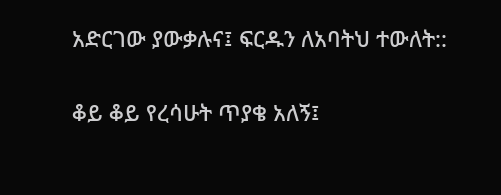አድርገው ያውቃሉና፤ ፍርዱን ለአባትህ ተውለት::

ቆይ ቆይ የረሳሁት ጥያቄ አለኝ፤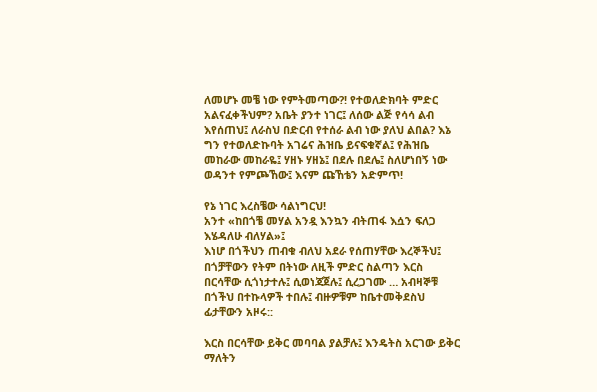ለመሆኑ መቼ ነው የምትመጣው?! የተወለድክባት ምድር አልናፈቀችህም? አቤት ያንተ ነገር፤ ለሰው ልጅ የሳሳ ልብ እየሰጠህ፤ ለራስህ በድርብ የተሰራ ልብ ነው ያለህ ልበል? እኔ ግን የተወለድኩባት አገሬና ሕዝቤ ይናፍቁኛል፤ የሕዝቤ መከራው መከራዬ፤ ሃዘኑ ሃዘኔ፤ በደሉ በደሌ፤ ስለሆነበኝ ነው ወዳንተ የምጮኸው፤ እናም ጩኸቴን አድምጥ!

የኔ ነገር እረስቼው ሳልነግርህ!
አንተ «ከበጎቼ መሃል አንዷ እንኳን ብትጠፋ እሷን ፍለጋ እሄዳለሁ ብለሃል»፤
እነሆ በጎችህን ጠብቁ ብለህ አደራ የሰጠሃቸው እረኞችህ፤ በጎቻቸውን የትም በትነው ለዚች ምድር ስልጣን እርስ በርሳቸው ሲጎነታተሉ፤ ሲወነጃጀሉ፤ ሲረጋገሙ … አብዛኞቹ በጎችህ በተኩላዎች ተበሉ፤ ብዙዎቹም ከቤተመቅደስህ ፊታቸውን አዞሩ::

እርስ በርሳቸው ይቅር መባባል ያልቻሉ፤ እንዴትስ አርገው ይቅር ማለትን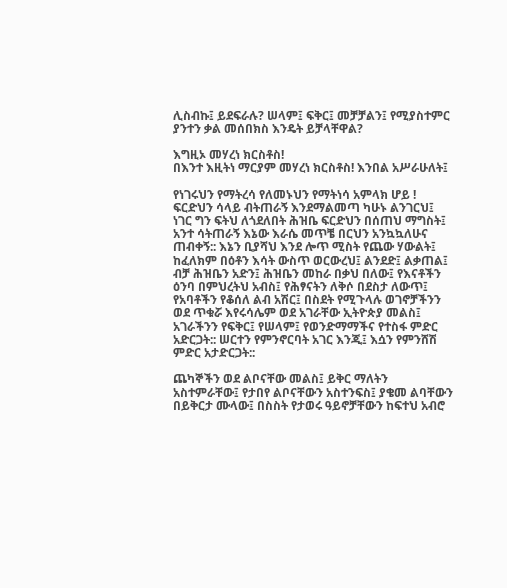ሊስብኩ፤ ይደፍራሉ? ሠላም፤ ፍቅር፤ መቻቻልን፤ የሚያስተምር ያንተን ቃል መሰበክስ እንዴት ይቻላቸዋል?

እግዚኦ መሃረነ ክርስቶስ!
በእንተ እዚትነ ማርያም መሃረነ ክርስቶስ! እንበል አሥራሁለት፤

የነገሩህን የማትረሳ የለመኑህን የማትነሳ አምላክ ሆይ !
ፍርድህን ሳላይ ብትጠራኝ እንደማልመጣ ካሁኑ ልንገርህ፤ ነገር ግን ፍትህ ለጎደለበት ሕዝቤ ፍርድህን በሰጠህ ማግስት፤ አንተ ሳትጠራኝ እኔው እራሴ መጥቼ በርህን አንኳኳለሁና ጠብቀኝ:: እኔን ቢያሻህ እንደ ሎጥ ሚስት የጨው ሃውልት፤ ከፈለክም በዕቶን እሳት ውስጥ ወርውረህ፤ ልንደድ፤ ልቃጠል፤ ብቻ ሕዝቤን አድን፤ ሕዝቤን መከራ በቃህ በለው፤ የእናቶችን ዕንባ በምህረትህ አብስ፤ የሕፃናትን ለቅሶ በደስታ ለውጥ፤ የአባቶችን የቆሰለ ልብ አሽር፤ በስደት የሚጉላሉ ወገኖቻችንን ወደ ጥቁሯ እየሩሳሌም ወደ አገራቸው ኢትዮጵያ መልስ፤ አገራችንን የፍቅር፤ የሠላም፤ የወንድማማችና የተስፋ ምድር አድርጋት:: ሠርተን የምንኖርባት አገር እንጂ፤ እሷን የምንሸሽ ምድር አታድርጋት::

ጨካኞችን ወደ ልቦናቸው መልስ፤ ይቅር ማለትን አስተምራቸው፤ የታበየ ልቦናቸውን አስተንፍስ፤ ያቄመ ልባቸውን በይቅርታ ሙላው፤ በስስት የታወሩ ዓይኖቻቸውን ከፍተህ አብሮ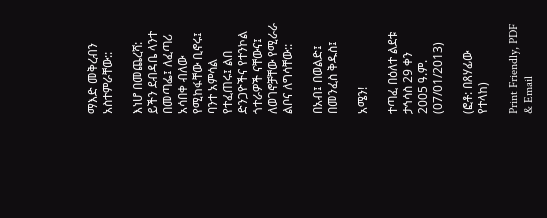ማእድ መቅረብን አስተምራቸው::

እነሆ በመጨረሻ:
ይችን ደብዳቤ ላንተ በመጣፌ፤ ለፈጣሪ አሳበቀ ብለው የሚከፋቸው ቢኖሩ፤ ባንተ አምሳል የተፈጠሩ፤ ልበ ድንጋዮችና የተንኮል ጎተራዎች ናቸውና፤ ለወገኖቻቸው የሚራራ ልቦና ለግሳቸው::

በአብ፤ በወልድ፤ በመንፈስ ቅዱስ፤

አሜን!

ተጣፈ በዕለተ ልደቱ ታኅሳስ 29 ቀን 2005 ዓ.ም. (07/01/2013)

(ፎቶ: በጸሃፊው የተላከ)

Print Friendly, PDF & Email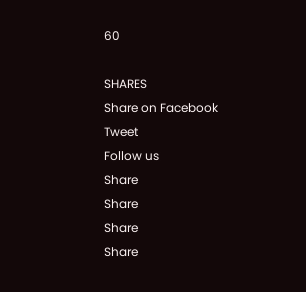60

SHARES
Share on Facebook
Tweet
Follow us
Share
Share
Share
Share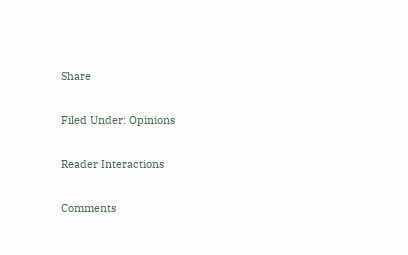Share

Filed Under: Opinions

Reader Interactions

Comments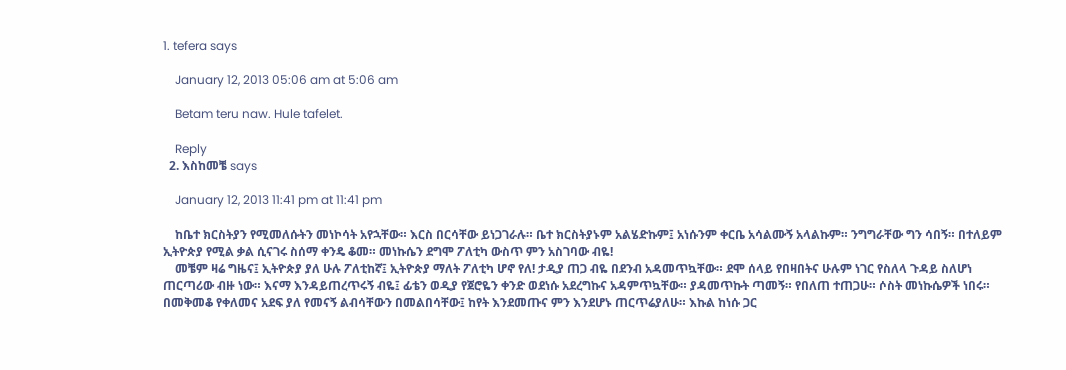1. tefera says

    January 12, 2013 05:06 am at 5:06 am

    Betam teru naw. Hule tafelet.

    Reply
  2. እስከመቼ says

    January 12, 2013 11:41 pm at 11:41 pm

    ከቤተ ክርስትያን የሚመለሱትን መነኮሳት አየኋቸው። እርስ በርሳቸው ይነጋገራሉ። ቤተ ክርስትያኑም አልሄድኩም፤ አነሱንም ቀርቤ አሳልሙኝ አላልኩም። ንግግራቸው ግን ሳበኝ። በተለይም ኢትዮጵያ የሚል ቃል ሲናገሩ ስሰማ ቀንዴ ቆመ። መነኩሴን ደግሞ ፖለቲካ ውስጥ ምን አስገባው ብዬ!
    መቼም ዛሬ ግዜና፤ ኢትዮጵያ ያለ ሁሉ ፖለቲከኛ፤ ኢትዮጵያ ማለት ፖለቲካ ሆኖ የለ! ታዲያ ጠጋ ብዬ በደንብ አዳመጥኳቸው። ደሞ ሰላይ የበዛበትና ሁሉም ነገር የስለላ ጉዳይ ስለሆነ ጠርጣሪው ብዙ ነው። እናማ እንዳይጠረጥሩኝ ብዬ፤ ፊቴን ወዲያ የጀሮዬን ቀንድ ወደነሱ አደረግኩና አዳምጥኳቸው። ያዳመጥኩት ጣመኝ። የበለጠ ተጠጋሁ። ሶስት መነኩሴዎች ነበሩ። በመቅመቆ የቀለመና አደፍ ያለ የመናኝ ልብሳቸውን በመልበሳቸው፤ ከየት እንደመጡና ምን እንደሆኑ ጠርጥሬያለሁ። እኩል ከነሱ ጋር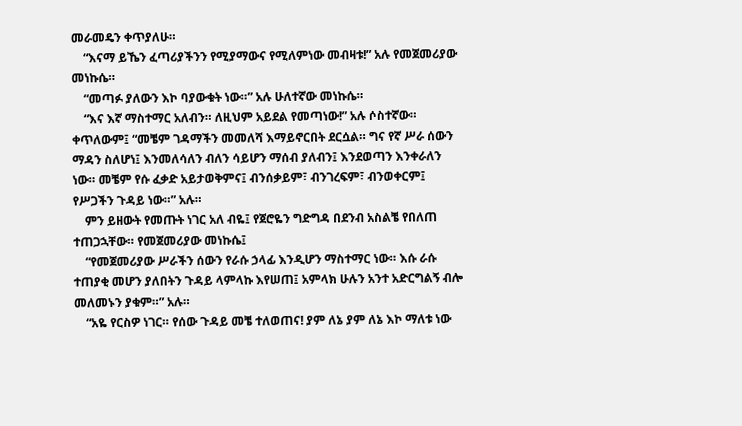መራመዴን ቀጥያለሁ።
    “እናማ ይኼን ፈጣሪያችንን የሚያማውና የሚለምነው መብዛቱ!” አሉ የመጀመሪያው መነኩሴ።
    “መጣፉ ያለውን እኮ ባያውቁት ነው።” አሉ ሁለተኛው መነኩሴ።
    “እና እኛ ማስተማር አለብን። ለዚህም አይደል የመጣነው!” አሉ ሶስተኛው። ቀጥለውም፤ “መቼም ገዳማችን መመለሻ እማይኖርበት ደርሷል። ግና የኛ ሥራ ሰውን ማዳን ስለሆነ፤ እንመለሳለን ብለን ሳይሆን ማሰብ ያለብን፤ እንደወጣን እንቀራለን ነው። መቼም የሱ ፈቃድ አይታወቅምና፤ ብንሰቃይም፣ ብንገረፍም፣ ብንወቀርም፤ የሥጋችን ጉዳይ ነው።” አሉ።
    ምን ይዘውት የመጡት ነገር አለ ብዬ፤ የጀሮዬን ግድግዳ በደንብ አስልቼ የበለጠ ተጠጋኋቸው። የመጀመሪያው መነኩሴ፤
    “የመጀመሪያው ሥራችን ሰውን የራሱ ኃላፊ እንዲሆን ማስተማር ነው። እሱ ራሱ ተጠያቂ መሆን ያለበትን ጉዳይ ላምላኩ እየሠጠ፤ አምላክ ሁሉን አንተ አድርግልኝ ብሎ መለመኑን ያቁም።” አሉ።
    “አዬ የርስዎ ነገር። የሰው ጉዳይ መቼ ተለወጠና! ያም ለኔ ያም ለኔ እኮ ማለቱ ነው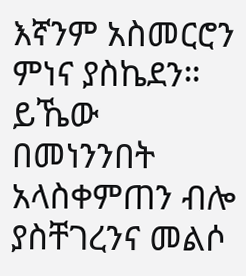እኛንም አስመርሮን ምነና ያስኬደን። ይኼው በመነንንበት አላስቀምጠን ብሎ ያስቸገረንና መልሶ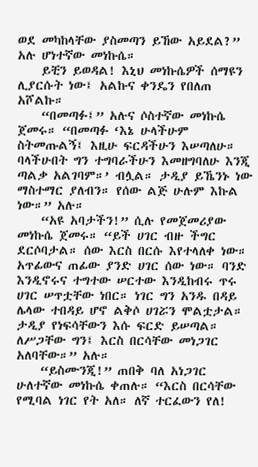ወደ መካከላቸው ያስመጣን ይኸው አይደል?” አሉ ሆነተኛው መነኩሴ።
    ይቺን ይወዳል! እኒህ መነኩሴዎች ሰማዩን ሊያርሱት ነው፤ አልኩና ቀንዴን የበለጠ አሾልኩ።
    “በመጣፉ፤” አሉና ሶስተኛው መነኩሴ ጀመሩ። “በመጣፉ ‘እኔ ሁላችሁም ስትመጡልኝ፤ እዚሁ ፍርዳችሁን እሠጣለሁ። ባላችሁበት ግን ተግባራችሁን እመዘግባለሁ እንጂ ጣልቃ አልገባም።’ ብሏል። ታዲያ ይኼንኑ ነው ማስተማር ያለብን። የሰው ልጅ ሁሉም እኩል ነው።” አሉ።
    “አዩ አባታችን!” ሲሉ የመጀመሪያው መነኩሴ ጀመሩ። “ይች ሀገር ብዙ ችግር ደርሶባታል። ሰው እርስ በርሱ እየተላለቀ ነው። አጥፊውና ጠፊው ያንድ ሀገር ሰው ነው። ባንድ እንዲኖሩና ተግተው ሠርተው እንዲከብሩ ጥሩ ሀገር ሠጥቷቸው ነበር። ነገር ግን አንዱ በዳይ ሌላው ተበዳይ ሆኖ ልቅሶ ሀገሯን ሞልቷታል። ታዲያ የነፍሳቸውን እሱ ፍርድ ይሠጣል። ለሥጋቸው ግን፤ እርስ በርሳቸው መነጋገር አለባቸው።” አሉ።
    “ይስሙንጂ!” ጠበቅ ባለ አነጋገር ሁለተኛው መነኩሴ ቀጠሉ። “እርስ በርሳቸው የሚባል ነገር የት አለ። ለኛ ተርፈውን የለ!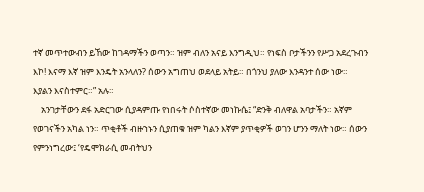ተኛ መጥተውብን ይኸው ከገዳማችን ወጣን። ዝም ብለን አናይ እንግዲህ። የነፍስ ቦታችንን የሥጋ አደረጉብን እኮ! እናማ እኛ ዝም እንዴት አንላለን? ሰውን አግጠህ ወደላይ አትይ። በጎንህ ያለው እንዳንተ ሰው ነው። እያልን እናስተምር።” አሉ።
    አንገታቸውን ደፋ አድርገው ሲያዳምጡ የነበሩት ሶስተኛው መነኩሴ፤ “ድንቅ ብለዋል አባታችን። አኛም የወገናችን አካል ነን። ጥቂቶች ብዙኀኑን ሲያጠቁ ዝም ካልን እኛም ያጥቂዎች ወገን ሆንን ማለት ነው። ሰውን የምንነግረው፤ ‘የዴሞክራሲ መብትህን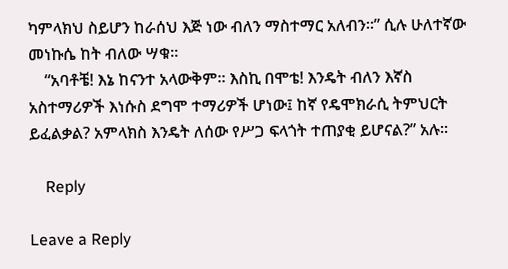ካምላክህ ስይሆን ከራሰህ እጅ ነው ብለን ማስተማር አለብን።” ሲሉ ሁለተኛው መነኩሴ ከት ብለው ሣቁ።
    “አባቶቼ! እኔ ከናንተ አላውቅም። እስኪ በሞቴ! እንዴት ብለን እኛስ አስተማሪዎች እነሱስ ደግሞ ተማሪዎች ሆነው፤ ከኛ የዴሞክራሲ ትምህርት ይፈልቃል? አምላክስ እንዴት ለሰው የሥጋ ፍላጎት ተጠያቂ ይሆናል?” አሉ።

    Reply

Leave a Reply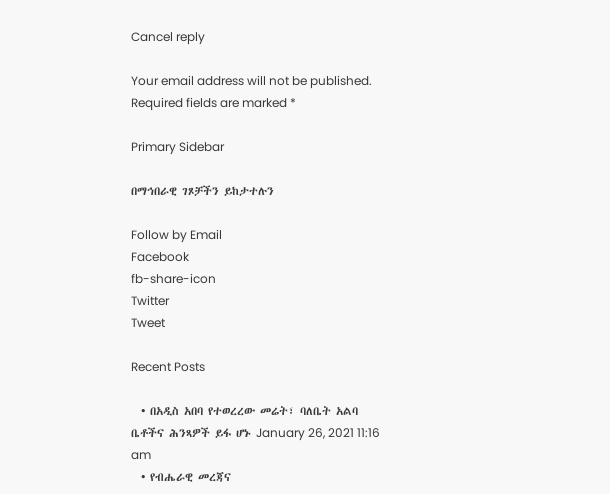Cancel reply

Your email address will not be published. Required fields are marked *

Primary Sidebar

በማኅበራዊ ገጾቻችን ይከታተሉን

Follow by Email
Facebook
fb-share-icon
Twitter
Tweet

Recent Posts

  • በአዲስ አበባ የተወረረው መሬት፣ ባለቤት አልባ ቤቶችና ሕንጻዎች ይፋ ሆኑ January 26, 2021 11:16 am
  • የብሔራዊ መረጃና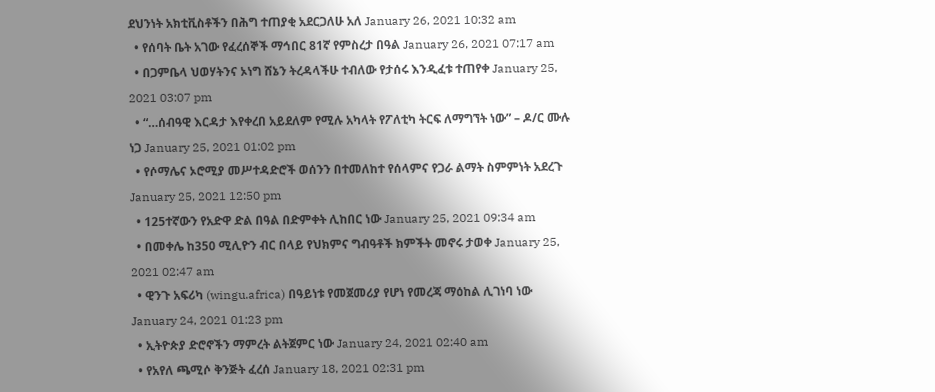ደህንነት አክቲቪስቶችን በሕግ ተጠያቂ አደርጋለሁ አለ January 26, 2021 10:32 am
  • የሰባት ቤት አገው የፈረሰኞች ማኅበር 81ኛ የምስረታ በዓል January 26, 2021 07:17 am
  • በጋምቤላ ህወሃትንና ኦነግ ሸኔን ትረዳላችሁ ተብለው የታሰሩ እንዲፈቱ ተጠየቀ January 25, 2021 03:07 pm
  • “…ሰብዓዊ እርዳታ እየቀረበ አይደለም የሚሉ አካላት የፖለቲካ ትርፍ ለማግኘት ነው” – ዶ/ር ሙሉ ነጋ January 25, 2021 01:02 pm
  • የሶማሌና ኦሮሚያ መሥተዳድሮች ወሰንን በተመለከተ የሰላምና የጋራ ልማት ስምምነት አደረጉ January 25, 2021 12:50 pm
  • 125ተኛውን የአድዋ ድል በዓል በድምቀት ሊከበር ነው January 25, 2021 09:34 am
  • በመቀሌ ከ350 ሚሊዮን ብር በላይ የህክምና ግብዓቶች ክምችት መኖሩ ታወቀ January 25, 2021 02:47 am
  • ዊንጉ አፍሪካ (wingu.africa) በዓይነቱ የመጀመሪያ የሆነ የመረጃ ማዕከል ሊገነባ ነው January 24, 2021 01:23 pm
  • ኢትዮጵያ ድሮኖችን ማምረት ልትጀምር ነው January 24, 2021 02:40 am
  • የአየለ ጫሚሶ ቅንጅት ፈረሰ January 18, 2021 02:31 pm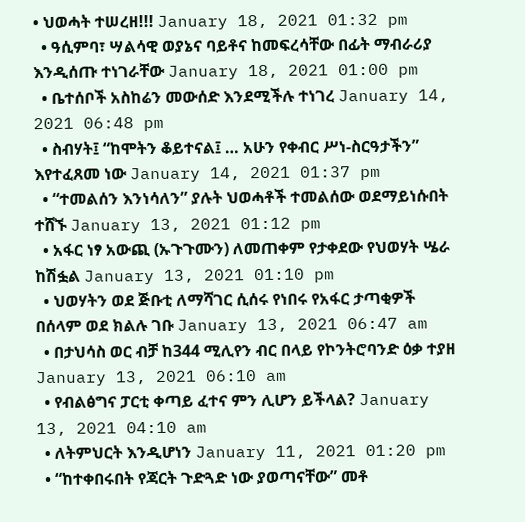• ህወሓት ተሠረዘ!!! January 18, 2021 01:32 pm
  • ዓሲምባ፣ ሣልሳዊ ወያኔና ባይቶና ከመፍረሳቸው በፊት ማብራሪያ እንዲሰጡ ተነገራቸው January 18, 2021 01:00 pm
  • ቤተሰቦች አስከሬን መውሰድ እንደሚችሉ ተነገረ January 14, 2021 06:48 pm
  • ስብሃት፤ “ከሞትን ቆይተናል፤ … አሁን የቀብር ሥነ-ስርዓታችን” እየተፈጸመ ነው January 14, 2021 01:37 pm
  • “ተመልሰን እንነሳለን” ያሉት ህወሓቶች ተመልሰው ወደማይነሱበት ተሸኙ January 13, 2021 01:12 pm
  • አፋር ነፃ አውጪ (ኡጉጉሙን) ለመጠቀም የታቀደው የህወሃት ሤራ ከሽፏል January 13, 2021 01:10 pm
  • ህወሃትን ወደ ጅቡቲ ለማሻገር ሲሰሩ የነበሩ የአፋር ታጣቂዎች በሰላም ወደ ክልሉ ገቡ January 13, 2021 06:47 am
  • በታህሳስ ወር ብቻ ከ344 ሚሊየን ብር በላይ የኮንትሮባንድ ዕቃ ተያዘ January 13, 2021 06:10 am
  • የብልፅግና ፓርቲ ቀጣይ ፈተና ምን ሊሆን ይችላል? January 13, 2021 04:10 am
  • ለትምህርት እንዲሆነን January 11, 2021 01:20 pm
  • “ከተቀበሩበት የጃርት ጉድጓድ ነው ያወጣናቸው” መቶ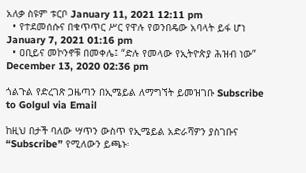አለቃ ስዩም ቱርቦ January 11, 2021 12:11 pm
  • የተደመሰሱና በቁጥጥር ሥር የዋሉ የወንበዴው አባላት ይፋ ሆነ January 7, 2021 01:16 pm
  • ዐቢይና መኮንኖቹ በመቀሌ፤ “ድሉ የመላው የኢትዮጵያ ሕዝብ ነው” December 13, 2020 02:36 pm

ጎልጉል የድረገጽ ጋዜጣን በኢሜይል ለማግኘት ይመዝገቡ Subscribe to Golgul via Email

ከዚህ በታች ባለው ሣጥን ውስጥ የኢሜይል አድራሻዎን ያስገቡና “Subscribe” የሚለውን ይጫኑ፡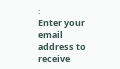፡
Enter your email address to receive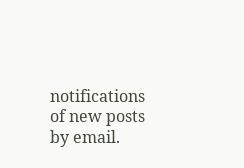notifications of new posts by email.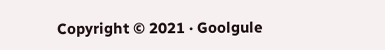Copyright © 2021 · Goolgule